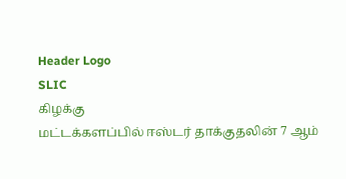Header Logo
SLIC
கிழக்கு
மட்டக்களப்பில் ஈஸ்டர் தாக்குதலின் 7 ஆம்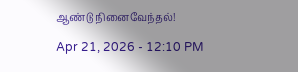ஆண்டு நினைவேந்தல்!

Apr 21, 2026 - 12:10 PM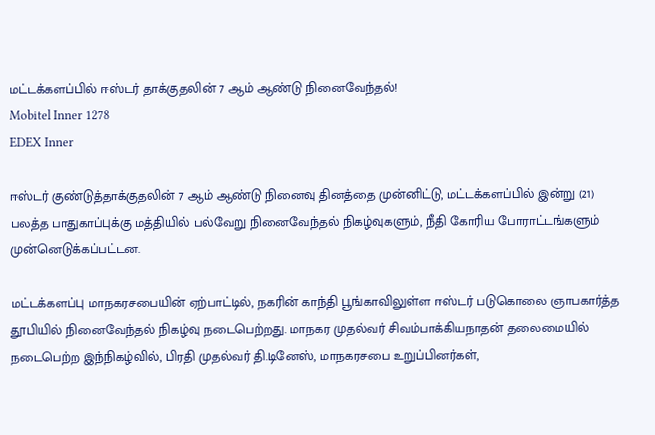மட்டக்களப்பில் ஈஸ்டர் தாக்குதலின் 7 ஆம் ஆண்டு நினைவேந்தல்!
Mobitel Inner 1278
EDEX Inner

ஈஸ்டர் குண்டுத்தாக்குதலின் 7 ஆம் ஆண்டு நினைவு தினத்தை முன்னிட்டு, மட்டக்களப்பில் இன்று (21) பலத்த பாதுகாப்புக்கு மத்தியில் பல்வேறு நினைவேந்தல் நிகழ்வுகளும், நீதி கோரிய போராட்டங்களும் முன்னெடுக்கப்பட்டன.

மட்டக்களப்பு மாநகரசபையின் ஏற்பாட்டில், நகரின் காந்தி பூங்காவிலுள்ள ஈஸ்டர் படுகொலை ஞாபகார்த்த தூபியில் நினைவேந்தல் நிகழ்வு நடைபெற்றது. மாநகர முதல்வர் சிவம்பாக்கியநாதன் தலைமையில் நடைபெற்ற இந்நிகழ்வில், பிரதி முதல்வர் தி.டினேஸ், மாநகரசபை உறுப்பினர்கள்,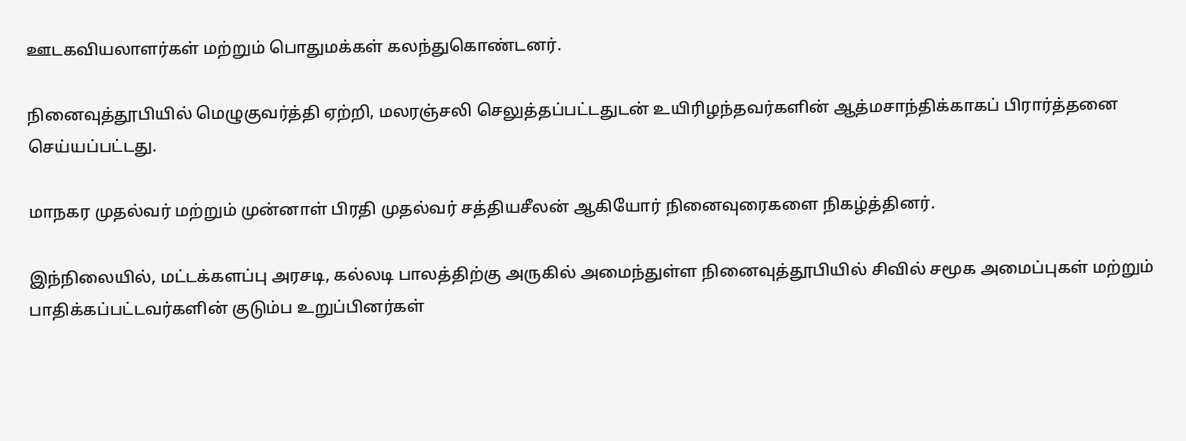ஊடகவியலாளர்கள் மற்றும் பொதுமக்கள் கலந்துகொண்டனர்.

நினைவுத்தூபியில் மெழுகுவர்த்தி ஏற்றி, மலரஞ்சலி செலுத்தப்பட்டதுடன் உயிரிழந்தவர்களின் ஆத்மசாந்திக்காகப் பிரார்த்தனை செய்யப்பட்டது.

மாநகர முதல்வர் மற்றும் முன்னாள் பிரதி முதல்வர் சத்தியசீலன் ஆகியோர் நினைவுரைகளை நிகழ்த்தினர்.

இந்நிலையில், மட்டக்களப்பு அரசடி, கல்லடி பாலத்திற்கு அருகில் அமைந்துள்ள நினைவுத்தூபியில் சிவில் சமூக அமைப்புகள் மற்றும் பாதிக்கப்பட்டவர்களின் குடும்ப உறுப்பினர்கள்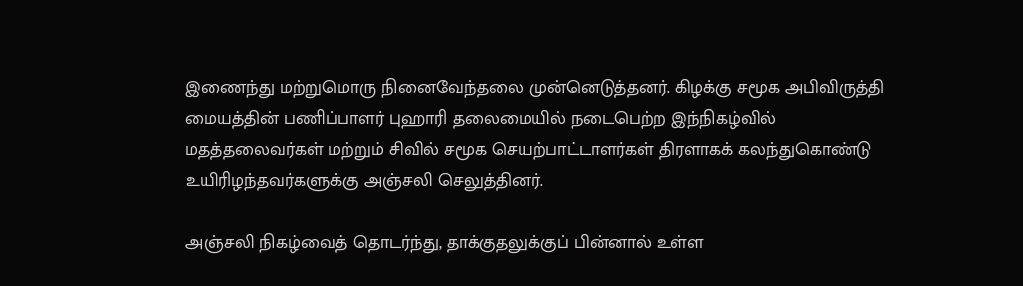இணைந்து மற்றுமொரு நினைவேந்தலை முன்னெடுத்தனர். கிழக்கு சமூக அபிவிருத்தி மையத்தின் பணிப்பாளர் புஹாரி தலைமையில் நடைபெற்ற இந்நிகழ்வில் மதத்தலைவர்கள் மற்றும் சிவில் சமூக செயற்பாட்டாளர்கள் திரளாகக் கலந்துகொண்டு உயிரிழந்தவர்களுக்கு அஞ்சலி செலுத்தினர்.

அஞ்சலி நிகழ்வைத் தொடர்ந்து, தாக்குதலுக்குப் பின்னால் உள்ள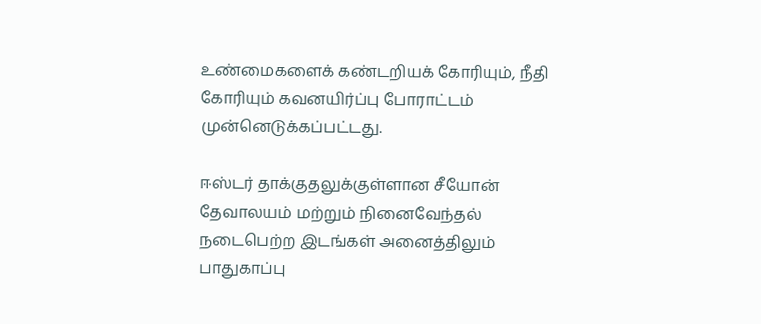உண்மைகளைக் கண்டறியக் கோரியும், நீதி கோரியும் கவனயிர்ப்பு போராட்டம் முன்னெடுக்கப்பட்டது.

ஈஸ்டர் தாக்குதலுக்குள்ளான சீயோன் தேவாலயம் மற்றும் நினைவேந்தல் நடைபெற்ற இடங்கள் அனைத்திலும் பாதுகாப்பு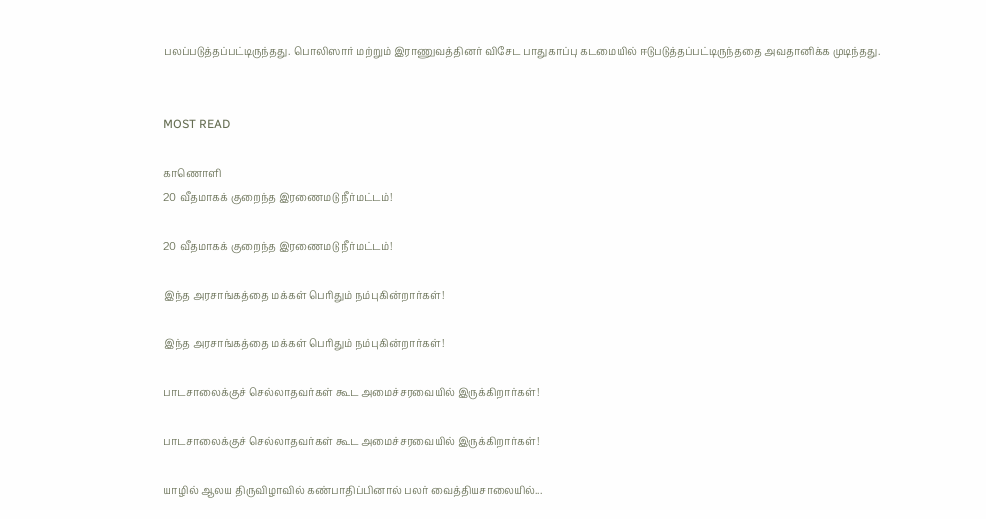பலப்படுத்தப்பட்டிருந்தது. பொலிஸார் மற்றும் இராணுவத்தினர் விசேட பாதுகாப்பு கடமையில் ஈடுபடுத்தப்பட்டிருந்ததை அவதானிக்க முடிந்தது.


MOST READ

காணொளி
20 வீதமாகக் குறைந்த இரணைமடு நீர்மட்டம்!

20 வீதமாகக் குறைந்த இரணைமடு நீர்மட்டம்!

இந்த அரசாங்கத்தை மக்கள் பெரிதும் நம்புகின்றார்கள்!

இந்த அரசாங்கத்தை மக்கள் பெரிதும் நம்புகின்றார்கள்!

பாடசாலைக்குச் செல்லாதவர்கள் கூட அமைச்சரவையில் இருக்கிறார்கள்!

பாடசாலைக்குச் செல்லாதவர்கள் கூட அமைச்சரவையில் இருக்கிறார்கள்!

யாழில் ஆலய திருவிழாவில் கண்பாதிப்பினால் பலர் வைத்தியசாலையில்...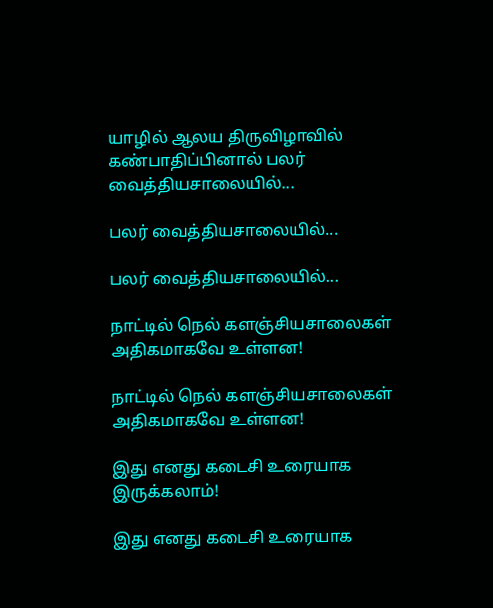யாழில் ஆலய திருவிழாவில் கண்பாதிப்பினால் பலர் வைத்தியசாலையில்...

பலர் வைத்தியசாலையில்...

பலர் வைத்தியசாலையில்...

நாட்டில் நெல் களஞ்சியசாலைகள் அதிகமாகவே உள்ளன!

நாட்டில் நெல் களஞ்சியசாலைகள் அதிகமாகவே உள்ளன!

இது எனது கடைசி உரையாக இருக்கலாம்!

இது எனது கடைசி உரையாக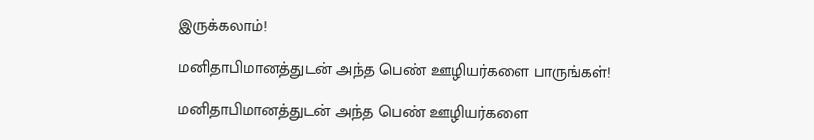இருக்கலாம்!

மனிதாபிமானத்துடன் அந்த பெண் ஊழியர்களை பாருங்கள்!

மனிதாபிமானத்துடன் அந்த பெண் ஊழியர்களை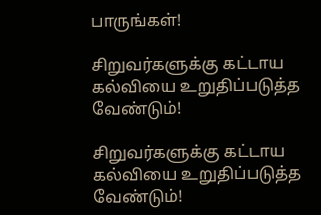பாருங்கள்!

சிறுவர்களுக்கு கட்டாய கல்வியை உறுதிப்படுத்த வேண்டும்!

சிறுவர்களுக்கு கட்டாய கல்வியை உறுதிப்படுத்த வேண்டும்!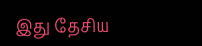இது தேசிய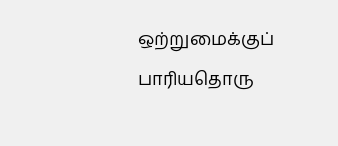ஒற்றுமைக்குப் பாரியதொரு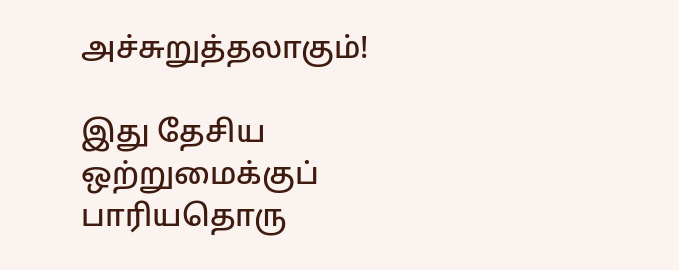அச்சுறுத்தலாகும்!

இது தேசிய ஒற்றுமைக்குப் பாரியதொரு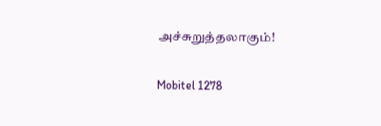அச்சுறுத்தலாகும்!

Mobitel 1278